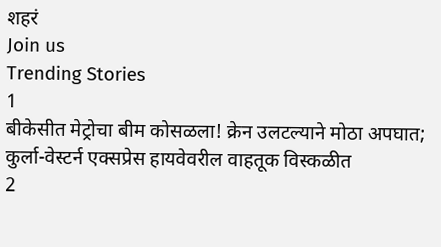शहरं
Join us
Trending Stories
1
बीकेसीत मेट्रोचा बीम कोसळला! क्रेन उलटल्याने मोठा अपघात; कुर्ला-वेस्टर्न एक्सप्रेस हायवेवरील वाहतूक विस्कळीत
2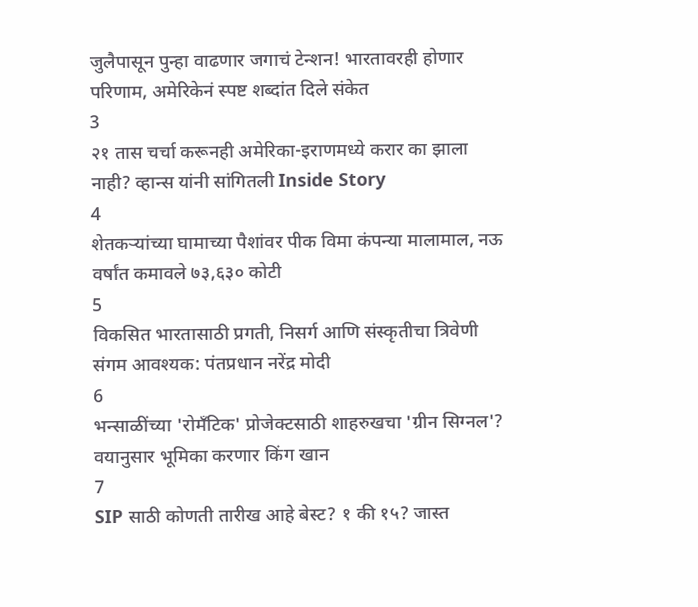जुलैपासून पुन्हा वाढणार जगाचं टेन्शन! भारतावरही होणार परिणाम, अमेरिकेनं स्पष्ट शब्दांत दिले संकेत
3
२१ तास चर्चा करूनही अमेरिका-इराणमध्ये करार का झाला नाही? व्हान्स यांनी सांगितली Inside Story
4
शेतकऱ्यांच्या घामाच्या पैशांवर पीक विमा कंपन्या मालामाल, नऊ वर्षांत कमावले ७३,६३० कोटी
5
विकसित भारतासाठी प्रगती, निसर्ग आणि संस्कृतीचा त्रिवेणी संगम आवश्यक: पंतप्रधान नरेंद्र मोदी
6
भन्साळींच्या 'रोमँटिक' प्रोजेक्टसाठी शाहरुखचा 'ग्रीन सिग्नल'? वयानुसार भूमिका करणार किंग खान
7
SIP साठी कोणती तारीख आहे बेस्ट? १ की १५? जास्त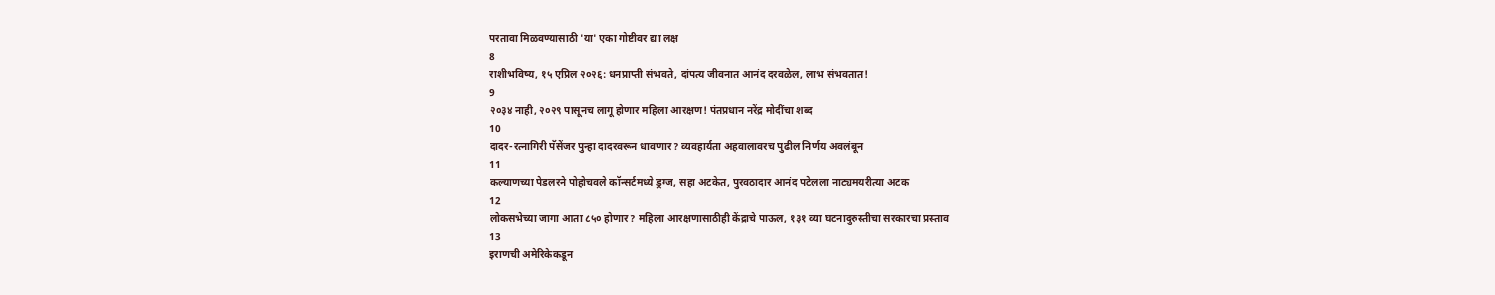परतावा मिळवण्यासाठी 'या' एका गोष्टीवर द्या लक्ष
8
राशीभविष्य, १५ एप्रिल २०२६: धनप्राप्ती संभवते, दांपत्य जीवनात आनंद दरवळेल, लाभ संभवतात!
9
२०३४ नाही, २०२९ पासूनच लागू होणार महिला आरक्षण! पंतप्रधान नरेंद्र मोदींचा शब्द
10
दादर-रत्नागिरी पॅसेंजर पुन्हा दादरवरून धावणार? व्यवहार्यता अहवालावरच पुढील निर्णय अवलंबून
11
कल्याणच्या पेडलरने पोहोचवले कॉन्सर्टमध्ये ड्रग्ज, सहा अटकेत, पुरवठादार आनंद पटेलला नाट्यमयरीत्या अटक
12
लोकसभेच्या जागा आता ८५० होणार? महिला आरक्षणासाठीही केंद्राचे पाऊल, १३१ व्या घटनादुरुस्तीचा सरकारचा प्रस्ताव
13
इराणची अमेरिकेकडून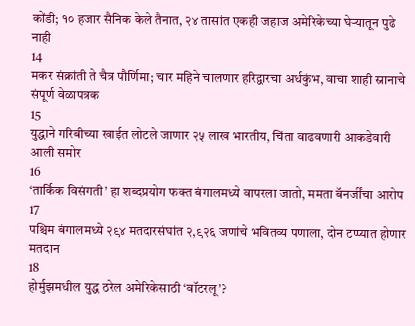कोंडी; १० हजार सैनिक केले तैनात, २४ तासांत एकही जहाज अमेरिकेच्या घेऱ्यातून पुढे नाही
14
मकर संक्रांती ते चैत्र पौर्णिमा; चार महिने चालणार हरिद्वारचा अर्धकुंभ, वाचा शाही स्नानाचे संपूर्ण वेळापत्रक
15
युद्धाने गरिबीच्या खाईत लोटले जाणार २५ लाख भारतीय, चिंता वाढवणारी आकडेवारी आली समोर
16
‘तार्किक विसंगती’ हा शब्दप्रयोग फक्त बंगालमध्ये वापरला जातो, ममता बॅनर्जींचा आरोप
17
पश्चिम बंगालमध्ये २९४ मतदारसंघांत २,९२६ जणांचे भवितव्य पणाला, दोन टप्प्यात होणार मतदान
18
होर्मुझमधील युद्ध ठरेल अमेरिकेसाठी ‘वॉटरलू’?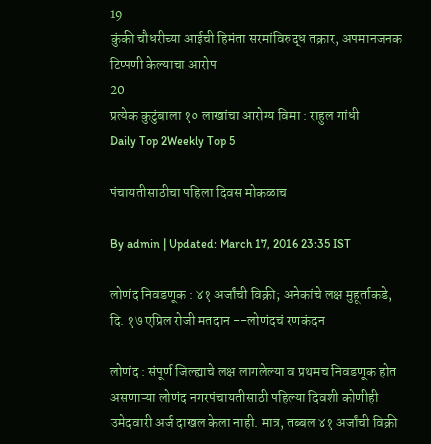19
कुंकी चौधरीच्या आईची हिमंता सरमांविरुद्ध तक्रार, अपमानजनक टिप्पणी केल्याचा आरोप
20
प्रत्येक कुटुंबाला १० लाखांचा आरोग्य विमा : राहुल गांधी
Daily Top 2Weekly Top 5

पंचायतीसाठीचा पहिला दिवस मोकळाच

By admin | Updated: March 17, 2016 23:35 IST

लोणंद निवडणूक : ४१ अर्जांची विक्री; अनेकांचे लक्ष मुहूर्ताकडे, दि. १७ एप्रिल रोजी मतदान --लोणंदचं रणकंदन

लोणंद : संपूर्ण जिल्ह्याचे लक्ष लागलेल्या व प्रथमच निवडणूक होत असणाऱ्या लोणंद नगरपंचायतीसाठी पहिल्या दिवशी कोणीही उमेदवारी अर्ज दाखल केला नाही. मात्र, तब्बल ४१ अर्जांची विक्री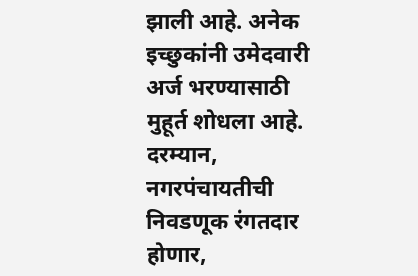झाली आहे. अनेक इच्छुकांनी उमेदवारी अर्ज भरण्यासाठी मुहूर्त शोधला आहे. दरम्यान, नगरपंचायतीची निवडणूक रंगतदार होणार,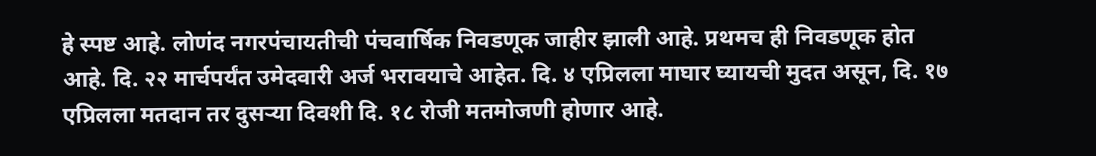हे स्पष्ट आहे. लोणंद नगरपंचायतीची पंचवार्षिक निवडणूक जाहीर झाली आहे. प्रथमच ही निवडणूक होत आहे. दि. २२ मार्चपर्यंत उमेदवारी अर्ज भरावयाचे आहेत. दि. ४ एप्रिलला माघार घ्यायची मुदत असून, दि. १७ एप्रिलला मतदान तर दुसऱ्या दिवशी दि. १८ रोजी मतमोजणी होणार आहे.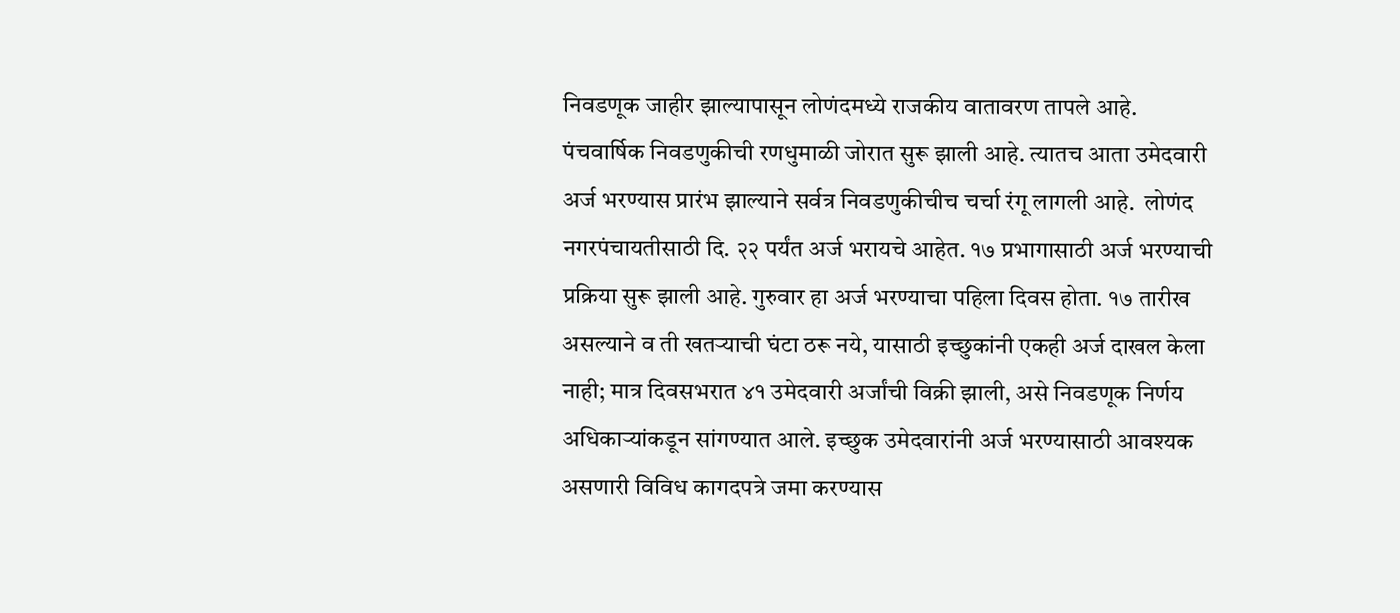निवडणूक जाहीर झाल्यापासून लोणंदमध्ये राजकीय वातावरण तापले आहे. पंचवार्षिक निवडणुकीची रणधुमाळी जोरात सुरू झाली आहे. त्यातच आता उमेदवारी अर्ज भरण्यास प्रारंभ झाल्याने सर्वत्र निवडणुकीचीच चर्चा रंगू लागली आहे.  लोणंद नगरपंचायतीसाठी दि. २२ पर्यंत अर्ज भरायचे आहेत. १७ प्रभागासाठी अर्ज भरण्याची प्रक्रिया सुरू झाली आहे. गुरुवार हा अर्ज भरण्याचा पहिला दिवस होता. १७ तारीख असल्याने व ती खतऱ्याची घंटा ठरू नये, यासाठी इच्छुकांनी एकही अर्ज दाखल केला नाही; मात्र दिवसभरात ४१ उमेदवारी अर्जांची विक्री झाली, असे निवडणूक निर्णय अधिकाऱ्यांकडून सांगण्यात आले. इच्छुक उमेदवारांनी अर्ज भरण्यासाठी आवश्यक असणारी विविध कागदपत्रे जमा करण्यास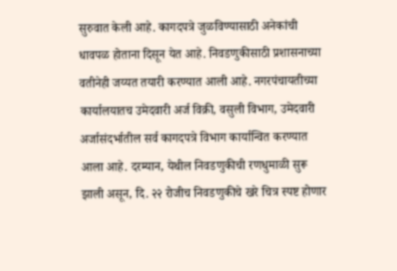सुरुवात केली आहे. कागदपत्रे जुळविण्यासाठी अनेकांची धावपळ होताना दिसून येत आहे. निवडणुकीसाठी प्रशासनाच्या वतीनेही जय्यत तयारी करण्यात आली आहे. नगरपंचायतीच्या कार्यालयातच उमेदवारी अर्ज विक्री, वसुली विभाग, उमेदवारी अर्जासंदर्भातील सर्व कागदपत्रे विभाग कार्यान्वित करण्यात आला आहे. दरम्यान, येथील निवडणुकीची रणधुमाळी सुरू झाली असून, दि. २२ रोजीच निवडणुकीचे खरे चित्र स्पष्ट होणार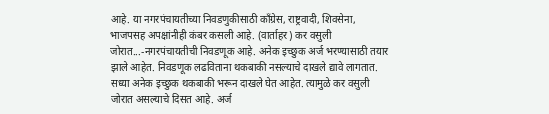आहे. या नगरपंचायतीच्या निवडणुकीसाठी काँग्रेस, राष्ट्रवादी, शिवसेना, भाजपसह अपक्षांनीही कंबर कसली आहे. (वार्ताहर) कर वसुली जोरात...-नगरपंचायतीची निवडणूक आहे. अनेक इच्छुक अर्ज भरण्यासाठी तयार झाले आहेत. निवडणूक लढविताना थकबाकी नसल्याचे दाखले द्यावे लागतात. सध्या अनेक इच्छुक थकबाकी भरून दाखले घेत आहेत. त्यामुळे कर वसुली जोरात असल्याचे दिसत आहे. अर्ज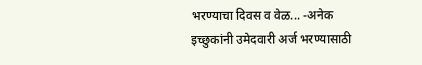भरण्याचा दिवस व वेळ... -अनेक इच्छुकांनी उमेदवारी अर्ज भरण्यासाठी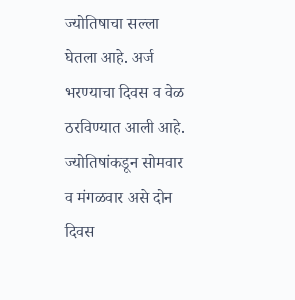ज्योतिषाचा सल्ला घेतला आहे. अर्ज भरण्याचा दिवस व वेळ ठरविण्यात आली आहे. ज्योतिषांकडून सोमवार व मंगळवार असे दोन दिवस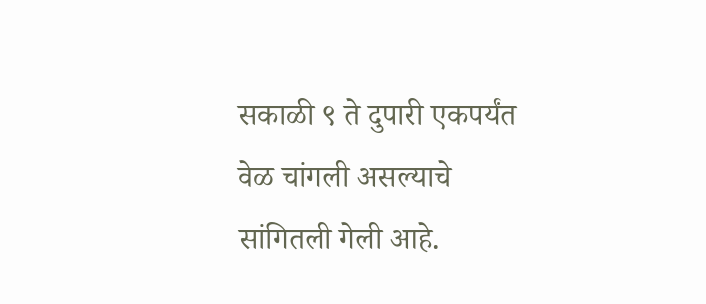सकाळी ९ ते दुपारी एकपर्यंत वेळ चांगली असल्याचे सांगितली गेली आहे.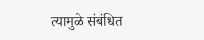त्यामुळे संबंधित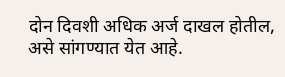दोन दिवशी अधिक अर्ज दाखल होतील, असे सांगण्यात येत आहे.